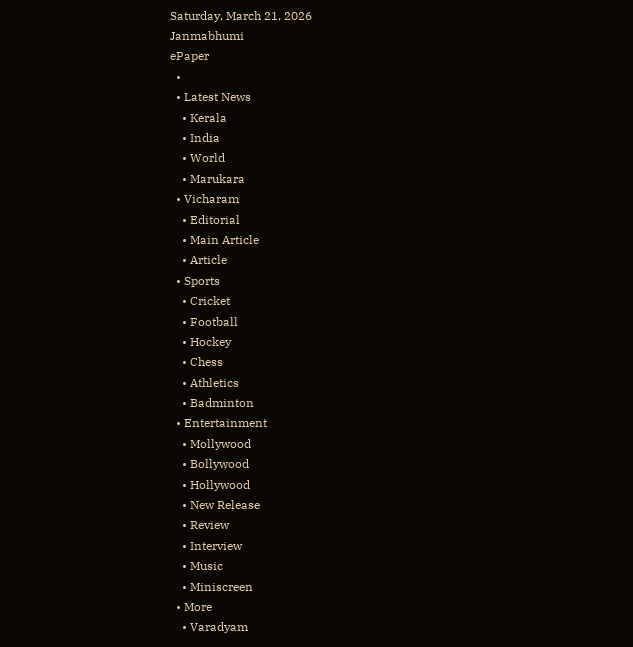Saturday, March 21, 2026
Janmabhumi
ePaper
  •
  • Latest News
    • Kerala
    • India
    • World
    • Marukara
  • Vicharam
    • Editorial
    • Main Article
    • Article
  • Sports
    • Cricket
    • Football
    • Hockey
    • Chess
    • Athletics
    • Badminton
  • Entertainment
    • Mollywood
    • Bollywood
    • Hollywood
    • New Release
    • Review
    • Interview
    • Music
    • Miniscreen
  • More
    • Varadyam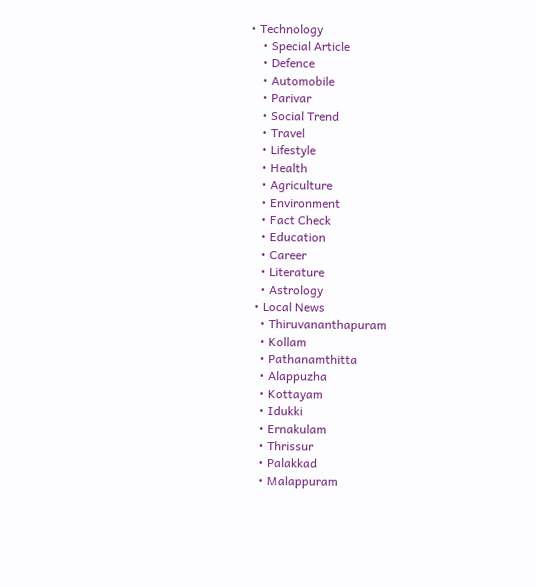• Technology
    • Special Article
    • Defence
    • Automobile
    • Parivar
    • Social Trend
    • Travel
    • Lifestyle
    • Health
    • Agriculture
    • Environment
    • Fact Check
    • Education
    • Career
    • Literature
    • Astrology
  • Local News
    • Thiruvananthapuram
    • Kollam
    • Pathanamthitta
    • Alappuzha
    • Kottayam
    • Idukki
    • Ernakulam
    • Thrissur
    • Palakkad
    • Malappuram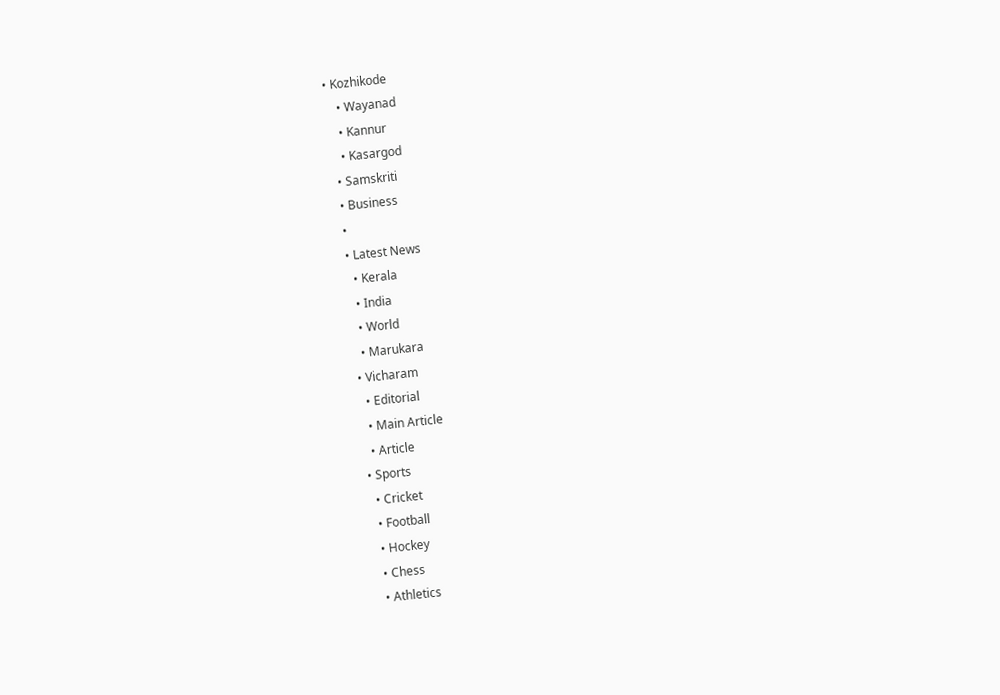• Kozhikode
    • Wayanad
    • Kannur
    • Kasargod
  • Samskriti
  • Business
  •
  • Latest News
    • Kerala
    • India
    • World
    • Marukara
  • Vicharam
    • Editorial
    • Main Article
    • Article
  • Sports
    • Cricket
    • Football
    • Hockey
    • Chess
    • Athletics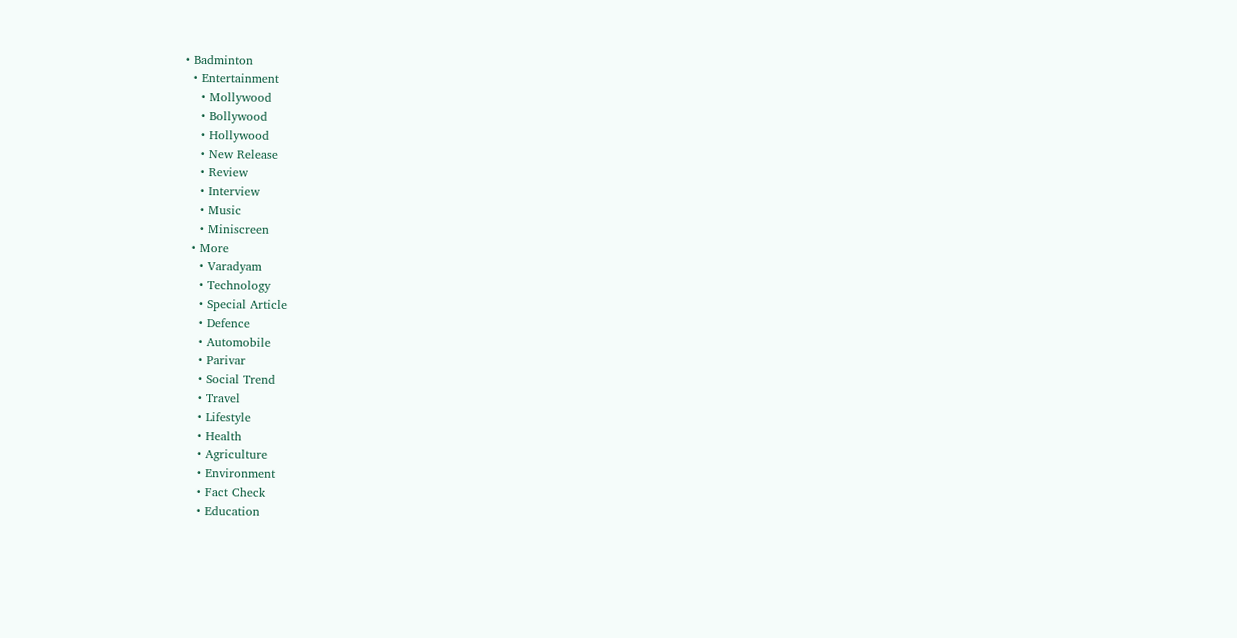• Badminton
  • Entertainment
    • Mollywood
    • Bollywood
    • Hollywood
    • New Release
    • Review
    • Interview
    • Music
    • Miniscreen
  • More
    • Varadyam
    • Technology
    • Special Article
    • Defence
    • Automobile
    • Parivar
    • Social Trend
    • Travel
    • Lifestyle
    • Health
    • Agriculture
    • Environment
    • Fact Check
    • Education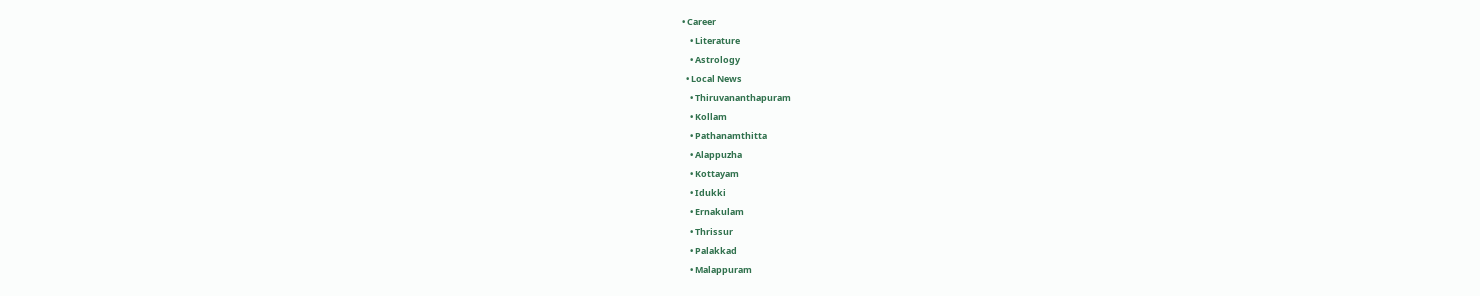• Career
    • Literature
    • Astrology
  • Local News
    • Thiruvananthapuram
    • Kollam
    • Pathanamthitta
    • Alappuzha
    • Kottayam
    • Idukki
    • Ernakulam
    • Thrissur
    • Palakkad
    • Malappuram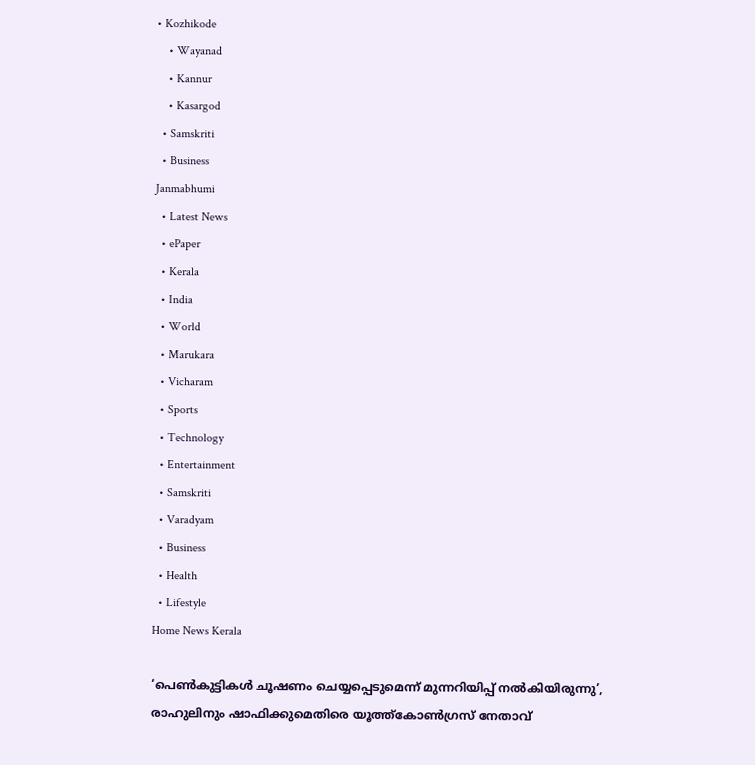• Kozhikode
    • Wayanad
    • Kannur
    • Kasargod
  • Samskriti
  • Business
Janmabhumi
  • Latest News
  • ePaper
  • Kerala
  • India
  • World
  • Marukara
  • Vicharam
  • Sports
  • Technology
  • Entertainment
  • Samskriti
  • Varadyam
  • Business
  • Health
  • Lifestyle
Home News Kerala

‘പെണ്‍കുട്ടികള്‍ ചൂഷണം ചെയ്യപ്പെടുമെന്ന് മുന്നറിയിപ്പ് നല്‍കിയിരുന്നു’, രാഹുലിനും ഷാഫിക്കുമെതിരെ യൂത്ത്‌കോണ്‍ഗ്രസ് നേതാവ്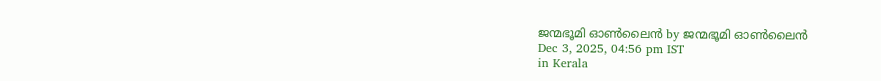ജന്മഭൂമി ഓണ്‍ലൈന്‍ by ജന്മഭൂമി ഓണ്‍ലൈന്‍
Dec 3, 2025, 04:56 pm IST
in Kerala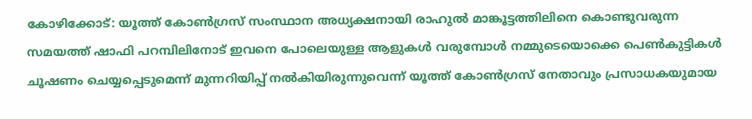കോഴിക്കോട്: യൂത്ത് കോണ്‍ഗ്രസ് സംസ്ഥാന അധ്യക്ഷനായി രാഹുല്‍ മാങ്കൂട്ടത്തിലിനെ കൊണ്ടുവരുന്ന സമയത്ത് ഷാഫി പറമ്പിലിനോട് ഇവനെ പോലെയുള്ള ആളുകള്‍ വരുമ്പോള്‍ നമ്മുടെയൊക്കെ പെണ്‍കുട്ടികള്‍ ചൂഷണം ചെയ്യപ്പെടുമെന്ന് മുന്നറിയിപ്പ് നല്‍കിയിരുന്നുവെന്ന് യൂത്ത് കോണ്‍ഗ്രസ് നേതാവും പ്രസാധകയുമായ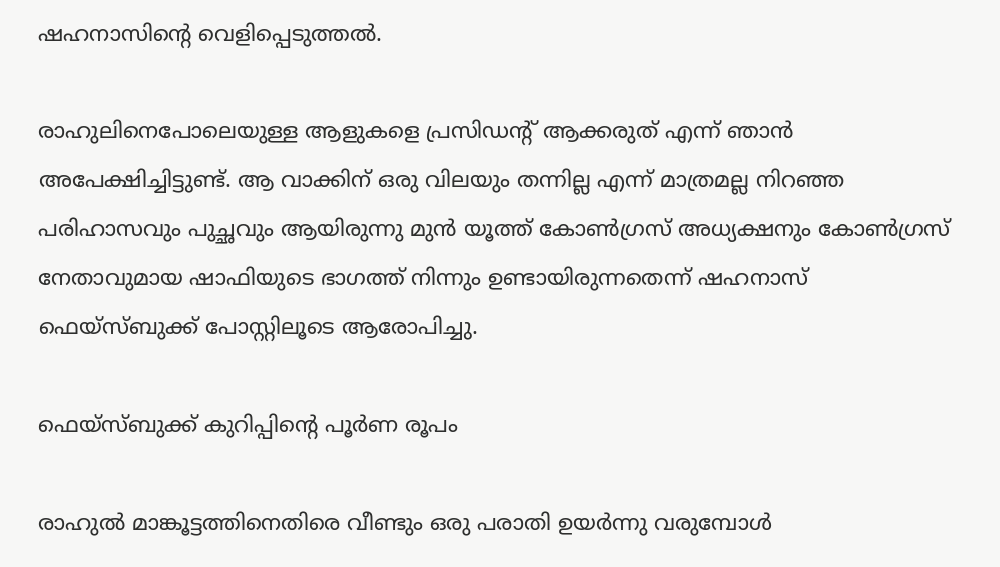ഷഹനാസിന്റെ വെളിപ്പെടുത്തല്‍.

രാഹുലിനെപോലെയുള്ള ആളുകളെ പ്രസിഡന്റ് ആക്കരുത് എന്ന് ഞാന്‍ അപേക്ഷിച്ചിട്ടുണ്ട്. ആ വാക്കിന് ഒരു വിലയും തന്നില്ല എന്ന് മാത്രമല്ല നിറഞ്ഞ പരിഹാസവും പുച്ഛവും ആയിരുന്നു മുന്‍ യൂത്ത് കോണ്‍ഗ്രസ് അധ്യക്ഷനും കോണ്‍ഗ്രസ് നേതാവുമായ ഷാഫിയുടെ ഭാഗത്ത് നിന്നും ഉണ്ടായിരുന്നതെന്ന് ഷഹനാസ് ഫെയ്‌സ്ബുക്ക് പോസ്റ്റിലൂടെ ആരോപിച്ചു.

ഫെയ്‌സ്ബുക്ക് കുറിപ്പിന്റെ പൂര്‍ണ രൂപം

രാഹുല്‍ മാങ്കൂട്ടത്തിനെതിരെ വീണ്ടും ഒരു പരാതി ഉയര്‍ന്നു വരുമ്പോള്‍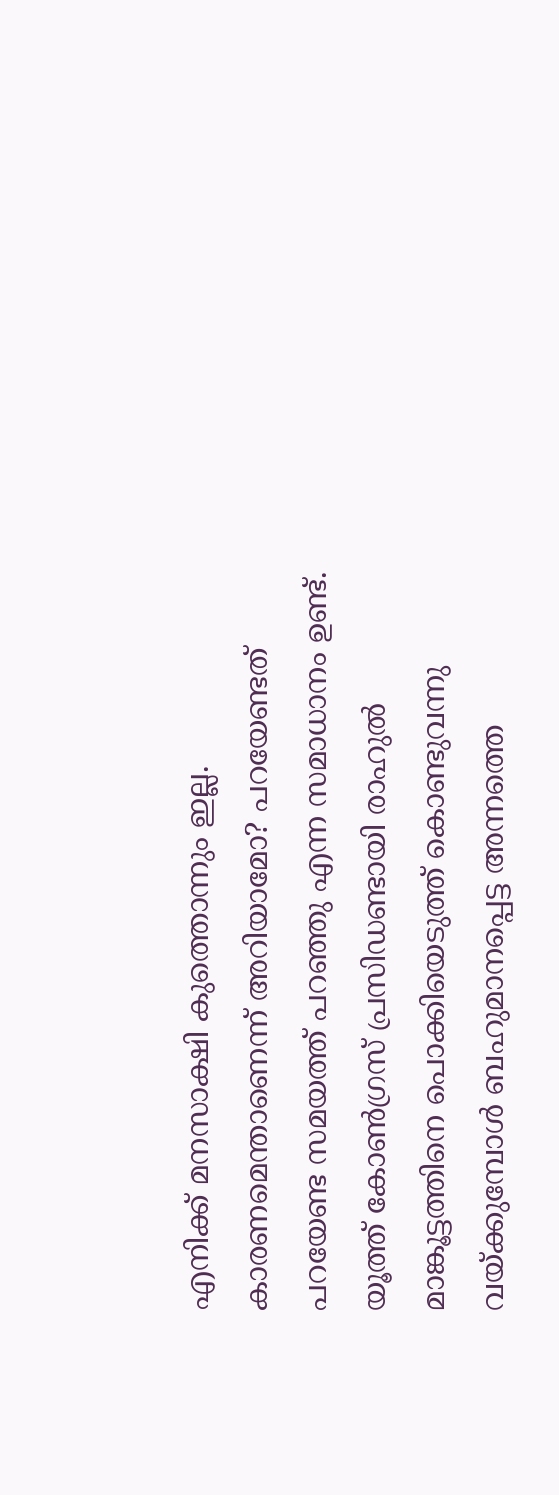എനിക്ക് മനസാക്ഷി കുത്തൊന്നും ഇല്ല. കാരണമെന്താണെന്ന് അറിയാമോ? പറയേണ്ടത് പറയേണ്ട സമയത്ത് പറഞ്ഞു എന്ന സമാധാനം ഉണ്ട്. യൂത്ത് കോണ്‍ഗ്രസ് പ്രസിഡണ്ടായി രാഹുല്‍ മാങ്കൂട്ടത്തിനെ പൊക്കിയെടുത്ത് കൊണ്ടുവന്നു വയ്‌ക്കുമ്പോള്‍ ബഹുമാനപ്പെട്ട അന്നത്തെ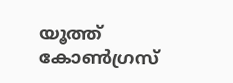യൂത്ത് കോണ്‍ഗ്രസ്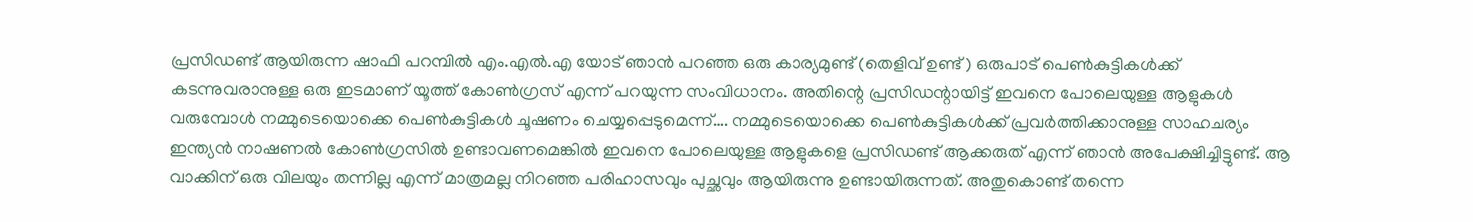പ്രസിഡണ്ട് ആയിരുന്ന ഷാഫി പറമ്പില്‍ എം.എല്‍.എ യോട് ഞാന്‍ പറഞ്ഞ ഒരു കാര്യമുണ്ട് (തെളിവ് ഉണ്ട് ) ഒരുപാട് പെണ്‍കുട്ടികള്‍ക്ക് കടന്നുവരാനുള്ള ഒരു ഇടമാണ് യൂത്ത് കോണ്‍ഗ്രസ് എന്ന് പറയുന്ന സംവിധാനം. അതിന്റെ പ്രസിഡന്റായിട്ട് ഇവനെ പോലെയുള്ള ആളുകള്‍ വരുമ്പോള്‍ നമ്മുടെയൊക്കെ പെണ്‍കുട്ടികള്‍ ചൂഷണം ചെയ്യപ്പെടുമെന്ന്…. നമ്മുടെയൊക്കെ പെണ്‍കുട്ടികള്‍ക്ക് പ്രവര്‍ത്തിക്കാനുള്ള സാഹചര്യം ഇന്ത്യന്‍ നാഷണല്‍ കോണ്‍ഗ്രസില്‍ ഉണ്ടാവണമെങ്കില്‍ ഇവനെ പോലെയുള്ള ആളുകളെ പ്രസിഡണ്ട് ആക്കരുത് എന്ന് ഞാന്‍ അപേക്ഷിച്ചിട്ടുണ്ട്. ആ വാക്കിന് ഒരു വിലയും തന്നില്ല എന്ന് മാത്രമല്ല നിറഞ്ഞ പരിഹാസവും പുച്ഛവും ആയിരുന്നു ഉണ്ടായിരുന്നത്. അതുകൊണ്ട് തന്നെ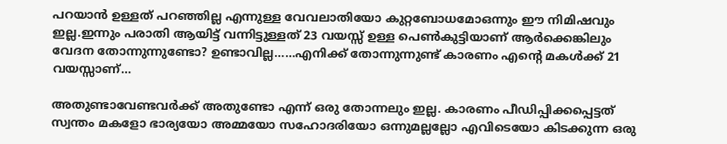പറയാന്‍ ഉള്ളത് പറഞ്ഞില്ല എന്നുള്ള വേവലാതിയോ കുറ്റബോധമോഒന്നും ഈ നിമിഷവും ഇല്ല.ഇന്നും പരാതി ആയിട്ട് വന്നിട്ടുള്ളത് 23 വയസ്സ് ഉള്ള പെണ്‍കുട്ടിയാണ് ആര്‍ക്കെങ്കിലും വേദന തോന്നുന്നുണ്ടോ? ഉണ്ടാവില്ല……എനിക്ക് തോന്നുന്നുണ്ട് കാരണം എന്റെ മകള്‍ക്ക് 21 വയസ്സാണ്…

അതുണ്ടാവേണ്ടവര്‍ക്ക് അതുണ്ടോ എന്ന് ഒരു തോന്നലും ഇല്ല. കാരണം പീഡിപ്പിക്കപ്പെട്ടത് സ്വന്തം മകളോ ഭാര്യയോ അമ്മയോ സഹോദരിയോ ഒന്നുമല്ലല്ലോ എവിടെയോ കിടക്കുന്ന ഒരു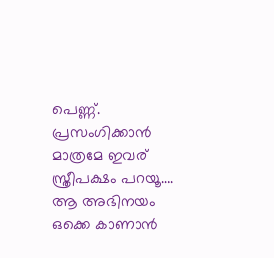പെണ്ണ്. പ്രസംഗിക്കാന്‍ മാത്രമേ ഇവര് സ്ത്രീപക്ഷം പറയൂ…. ആ അഭിനയം ഒക്കെ കാണാന്‍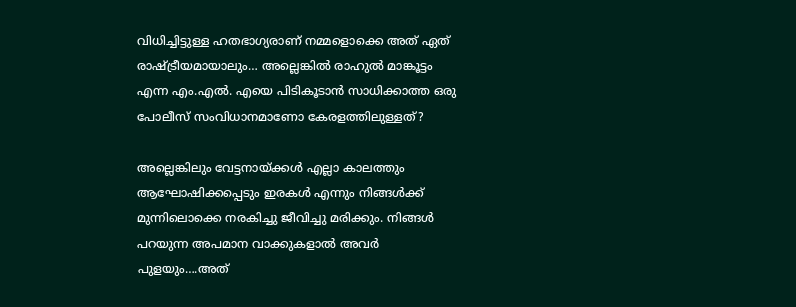വിധിച്ചിട്ടുള്ള ഹതഭാഗ്യരാണ് നമ്മളൊക്കെ അത് ഏത് രാഷ്‌ട്രീയമായാലും… അല്ലെങ്കില്‍ രാഹുല്‍ മാങ്കൂട്ടം എന്ന എം.എല്‍. എയെ പിടികൂടാന്‍ സാധിക്കാത്ത ഒരു പോലീസ് സംവിധാനമാണോ കേരളത്തിലുള്ളത്?

അല്ലെങ്കിലും വേട്ടനായ്‌ക്കള്‍ എല്ലാ കാലത്തും ആഘോഷിക്കപ്പെടും ഇരകള്‍ എന്നും നിങ്ങള്‍ക്ക് മുന്നിലൊക്കെ നരകിച്ചു ജീവിച്ചു മരിക്കും. നിങ്ങള്‍ പറയുന്ന അപമാന വാക്കുകളാല്‍ അവര്‍ പുളയും….അത്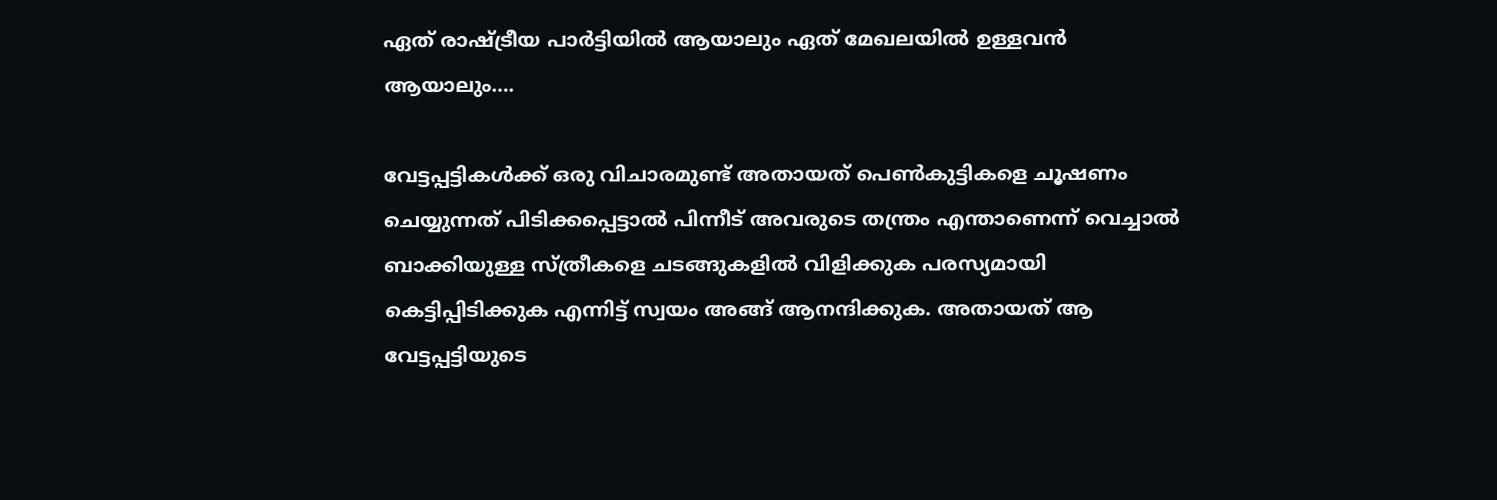ഏത് രാഷ്‌ട്രീയ പാര്‍ട്ടിയില്‍ ആയാലും ഏത് മേഖലയില്‍ ഉള്ളവന്‍ ആയാലും….

വേട്ടപ്പട്ടികള്‍ക്ക് ഒരു വിചാരമുണ്ട് അതായത് പെണ്‍കുട്ടികളെ ചൂഷണം ചെയ്യുന്നത് പിടിക്കപ്പെട്ടാല്‍ പിന്നീട് അവരുടെ തന്ത്രം എന്താണെന്ന് വെച്ചാല്‍ ബാക്കിയുള്ള സ്ത്രീകളെ ചടങ്ങുകളില്‍ വിളിക്കുക പരസ്യമായി കെട്ടിപ്പിടിക്കുക എന്നിട്ട് സ്വയം അങ്ങ് ആനന്ദിക്കുക. അതായത് ആ വേട്ടപ്പട്ടിയുടെ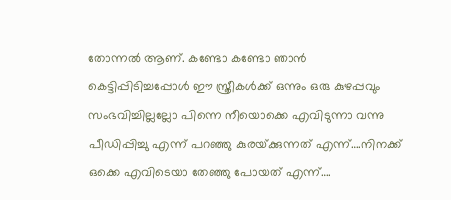തോന്നല്‍ ആണ്. കണ്ടോ കണ്ടോ ഞാന്‍ കെട്ടിപ്പിടിച്ചപ്പോള്‍ ഈ സ്ത്രീകള്‍ക്ക് ഒന്നും ഒരു കുഴപ്പവും സംഭവിച്ചില്ലല്ലോ പിന്നെ നീയൊക്കെ എവിടുന്നാ വന്നു പീഡിപ്പിച്ചു എന്ന് പറഞ്ഞു കുരയ്‌ക്കുന്നത് എന്ന്….നിനക്ക് ഒക്കെ എവിടെയാ തേഞ്ഞു പോയത് എന്ന്….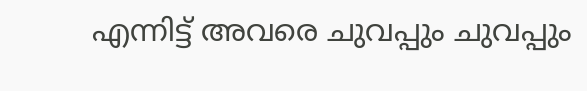എന്നിട്ട് അവരെ ചുവപ്പും ചുവപ്പും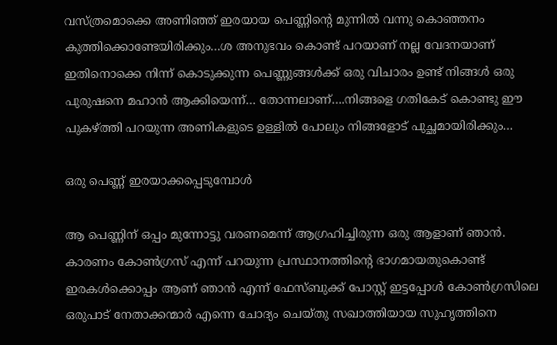വസ്ത്രമൊക്കെ അണിഞ്ഞ് ഇരയായ പെണ്ണിന്റെ മുന്നില്‍ വന്നു കൊഞ്ഞനം കുത്തിക്കൊണ്ടേയിരിക്കും…ശ അനുഭവം കൊണ്ട് പറയാണ് നല്ല വേദനയാണ് ഇതിനൊക്കെ നിന്ന് കൊടുക്കുന്ന പെണ്ണുങ്ങള്‍ക്ക് ഒരു വിചാരം ഉണ്ട് നിങ്ങള്‍ ഒരു പുരുഷനെ മഹാന്‍ ആക്കിയെന്ന്… തോന്നലാണ്….നിങ്ങളെ ഗതികേട് കൊണ്ടു ഈ പുകഴ്‌ത്തി പറയുന്ന അണികളുടെ ഉള്ളില്‍ പോലും നിങ്ങളോട് പുച്ഛമായിരിക്കും…

ഒരു പെണ്ണ് ഇരയാക്കപ്പെടുമ്പോള്‍

ആ പെണ്ണിന് ഒപ്പം മുന്നോട്ടു വരണമെന്ന് ആഗ്രഹിച്ചിരുന്ന ഒരു ആളാണ് ഞാന്‍. കാരണം കോണ്‍ഗ്രസ് എന്ന് പറയുന്ന പ്രസ്ഥാനത്തിന്റെ ഭാഗമായതുകൊണ്ട് ഇരകള്‍ക്കൊപ്പം ആണ് ഞാന്‍ എന്ന് ഫേസ്ബുക്ക് പോസ്റ്റ് ഇട്ടപ്പോള്‍ കോണ്‍ഗ്രസിലെ ഒരുപാട് നേതാക്കന്മാര്‍ എന്നെ ചോദ്യം ചെയ്തു സഖാത്തിയായ സുഹൃത്തിനെ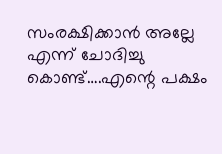സംരക്ഷിക്കാന്‍ അല്ലേ എന്ന് ചോദിച്ചു കൊണ്ട്….എന്റെ പക്ഷം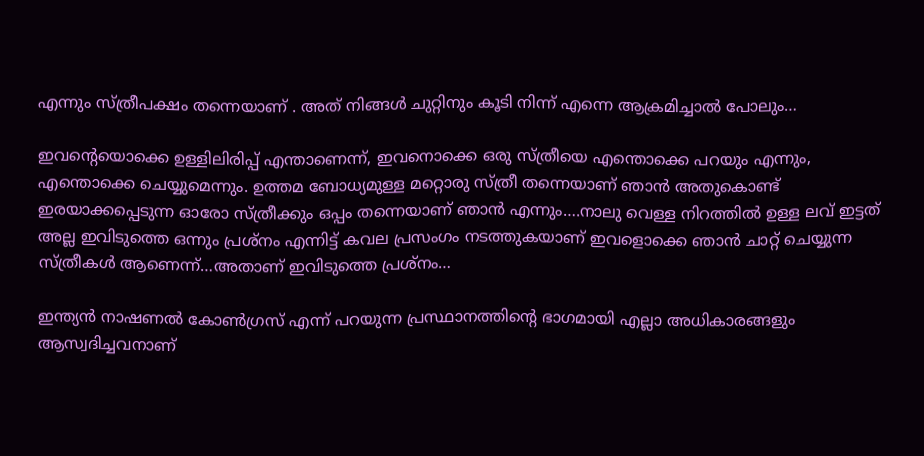എന്നും സ്ത്രീപക്ഷം തന്നെയാണ് . അത് നിങ്ങള്‍ ചുറ്റിനും കൂടി നിന്ന് എന്നെ ആക്രമിച്ചാല്‍ പോലും…

ഇവന്റെയൊക്കെ ഉള്ളിലിരിപ്പ് എന്താണെന്ന്, ഇവനൊക്കെ ഒരു സ്ത്രീയെ എന്തൊക്കെ പറയും എന്നും, എന്തൊക്കെ ചെയ്യുമെന്നും. ഉത്തമ ബോധ്യമുള്ള മറ്റൊരു സ്ത്രീ തന്നെയാണ് ഞാന്‍ അതുകൊണ്ട് ഇരയാക്കപ്പെടുന്ന ഓരോ സ്ത്രീക്കും ഒപ്പം തന്നെയാണ് ഞാന്‍ എന്നും….നാലു വെള്ള നിറത്തില്‍ ഉള്ള ലവ് ഇട്ടത് അല്ല ഇവിടുത്തെ ഒന്നും പ്രശ്‌നം എന്നിട്ട് കവല പ്രസംഗം നടത്തുകയാണ് ഇവളൊക്കെ ഞാന്‍ ചാറ്റ് ചെയ്യുന്ന സ്ത്രീകള്‍ ആണെന്ന്…അതാണ് ഇവിടുത്തെ പ്രശ്‌നം…

ഇന്ത്യന്‍ നാഷണല്‍ കോണ്‍ഗ്രസ് എന്ന് പറയുന്ന പ്രസ്ഥാനത്തിന്റെ ഭാഗമായി എല്ലാ അധികാരങ്ങളും ആസ്വദിച്ചവനാണ്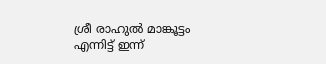ശ്രീ രാഹുല്‍ മാങ്കൂട്ടം എന്നിട്ട് ഇന്ന്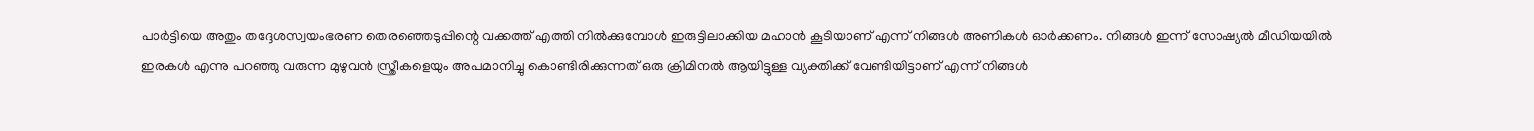പാര്‍ട്ടിയെ അതും തദ്ദേശസ്വയംഭരണ തെരഞ്ഞെടുപ്പിന്റെ വക്കത്ത് എത്തി നില്‍ക്കുമ്പോള്‍ ഇരുട്ടിലാക്കിയ മഹാന്‍ കൂടിയാണ് എന്ന് നിങ്ങള്‍ അണികള്‍ ഓര്‍ക്കണം. നിങ്ങള്‍ ഇന്ന് സോഷ്യല്‍ മീഡിയയില്‍ ഇരകള്‍ എന്നു പറഞ്ഞു വരുന്ന മുഴുവന്‍ സ്ത്രീകളെയും അപമാനിച്ചു കൊണ്ടിരിക്കുന്നത് ഒരു ക്രിമിനല്‍ ആയിട്ടുള്ള വ്യക്തിക്ക് വേണ്ടിയിട്ടാണ് എന്ന് നിങ്ങള്‍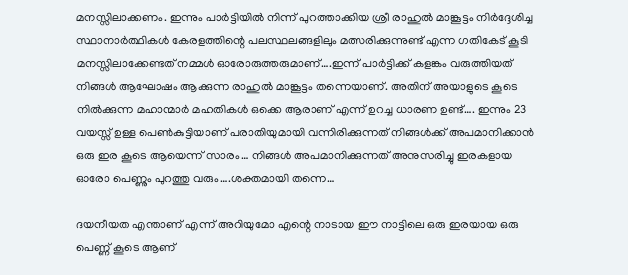മനസ്സിലാക്കണം. ഇന്നും പാര്‍ട്ടിയില്‍ നിന്ന് പുറത്താക്കിയ ശ്രീ രാഹുല്‍ മാങ്കൂട്ടം നിര്‍ദ്ദേശിച്ച സ്ഥാനാര്‍ത്ഥികള്‍ കേരളത്തിന്റെ പലസ്ഥലങ്ങളിലും മത്സരിക്കുന്നുണ്ട് എന്ന ഗതികേട് കൂടി മനസ്സിലാക്കേണ്ടത് നമ്മള്‍ ഓരോരുത്തരുമാണ്….ഇന്ന് പാര്‍ട്ടിക്ക് കളങ്കം വരുത്തിയത് നിങ്ങള്‍ ആഘോഷം ആക്കുന്ന രാഹുല്‍ മാങ്കൂട്ടം തന്നെയാണ്. അതിന് അയാളുടെ കൂടെ നില്‍ക്കുന്ന മഹാന്മാര്‍ മഹതികള്‍ ഒക്കെ ആരാണ് എന്ന് ഉറച്ച ധാരണ ഉണ്ട്…. ഇന്നും 23 വയസ്സ് ഉള്ള പെണ്‍കുട്ടിയാണ് പരാതിയുമായി വന്നിരിക്കുന്നത് നിങ്ങള്‍ക്ക് അപമാനിക്കാന്‍ ഒരു ഇര കൂടെ ആയെന്ന് സാരം… നിങ്ങള്‍ അപമാനിക്കുന്നത് അനുസരിച്ചു ഇരകളായ ഓരോ പെണ്ണും പുറത്തു വരും….ശക്തമായി തന്നെ…

ദയനീയത എന്താണ് എന്ന് അറിയുമോ എന്റെ നാടായ ഈ നാട്ടിലെ ഒരു ഇരയായ ഒരു പെണ്ണ് കൂടെ ആണ്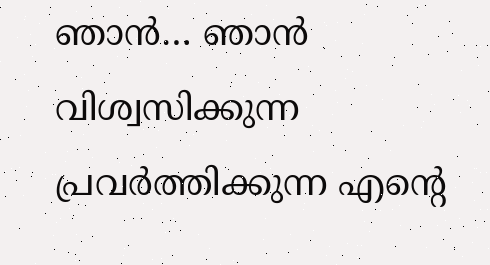ഞാന്‍… ഞാന്‍ വിശ്വസിക്കുന്ന പ്രവര്‍ത്തിക്കുന്ന എന്റെ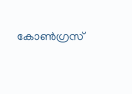കോണ്‍ഗ്രസ്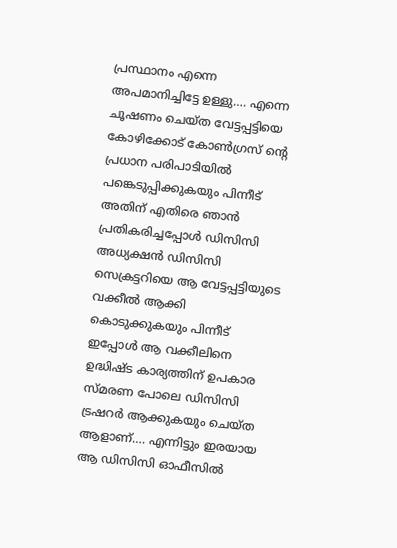പ്രസ്ഥാനം എന്നെ അപമാനിച്ചിട്ടേ ഉള്ളു…. എന്നെ ചൂഷണം ചെയ്ത വേട്ടപ്പട്ടിയെ കോഴിക്കോട് കോണ്‍ഗ്രസ് ന്റെ പ്രധാന പരിപാടിയില്‍ പങ്കെടുപ്പിക്കുകയും പിന്നീട് അതിന് എതിരെ ഞാന്‍ പ്രതികരിച്ചപ്പോള്‍ ഡിസിസി അധ്യക്ഷന്‍ ഡിസിസി സെക്രട്ടറിയെ ആ വേട്ടപ്പട്ടിയുടെ വക്കീല്‍ ആക്കി കൊടുക്കുകയും പിന്നീട് ഇപ്പോള്‍ ആ വക്കീലിനെ ഉദ്ധിഷ്ട കാര്യത്തിന് ഉപകാര സ്മരണ പോലെ ഡിസിസി ട്രഷറര്‍ ആക്കുകയും ചെയ്ത ആളാണ്…. എന്നിട്ടും ഇരയായ ആ ഡിസിസി ഓഫീസില്‍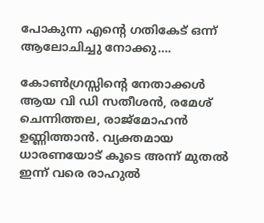പോകുന്ന എന്റെ ഗതികേട് ഒന്ന് ആലോചിച്ചു നോക്കു….

കോണ്‍ഗ്രസ്സിന്റെ നേതാക്കള്‍ ആയ വി ഡി സതീശന്‍, രമേശ് ചെന്നിത്തല, രാജ്മോഹന്‍ ഉണ്ണിത്താന്‍. വ്യക്തമായ ധാരണയോട് കൂടെ അന്ന് മുതല്‍ ഇന്ന് വരെ രാഹുല്‍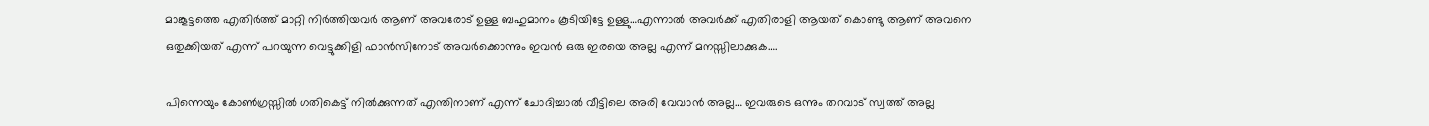മാങ്കൂട്ടത്തെ എതിര്‍ത്ത് മാറ്റി നിര്‍ത്തിയവര്‍ ആണ് അവരോട് ഉള്ള ബഹുമാനം കൂടിയിട്ടേ ഉള്ളു…എന്നാല്‍ അവര്‍ക്ക് എതിരാളി ആയത് കൊണ്ടു ആണ് അവനെ ഒതുക്കിയത് എന്ന് പറയുന്ന വെട്ടുക്കിളി ഫാന്‍സിനോട് അവര്‍ക്കൊന്നും ഇവന്‍ ഒരു ഇരയെ അല്ല എന്ന് മനസ്സിലാക്കുക….

പിന്നെയും കോണ്‍ഗ്രസ്സില്‍ ഗതികെട്ട് നില്‍ക്കുന്നത് എന്തിനാണ് എന്ന് ചോദിച്ചാല്‍ വീട്ടിലെ അരി വേവാന്‍ അല്ല… ഇവരുടെ ഒന്നും തറവാട് സ്വത്ത് അല്ല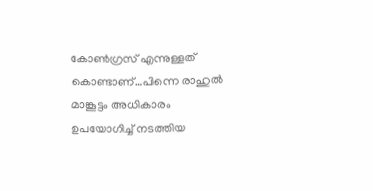കോണ്‍ഗ്രസ് എന്നുള്ളത് കൊണ്ടാണ്…പിന്നെ രാഹുല്‍ മാങ്കൂട്ടം അധികാരം ഉപയോഗിച്ച് നടത്തിയ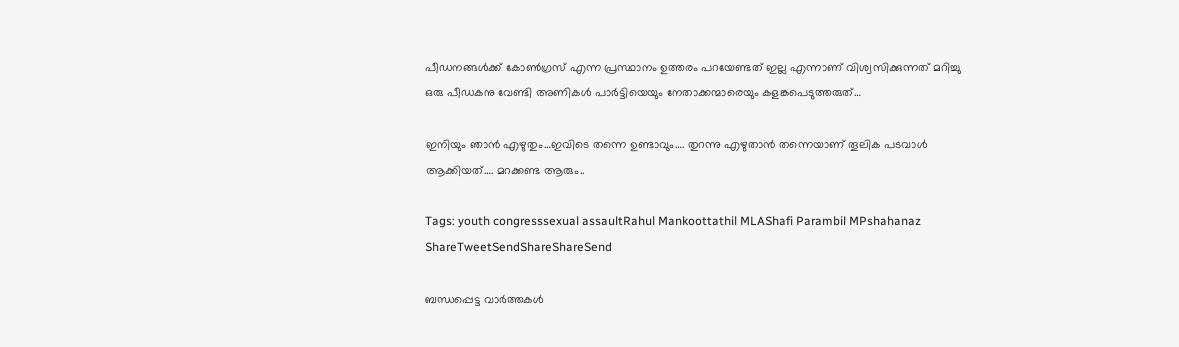പീഡനങ്ങള്‍ക്ക് കോണ്‍ഗ്രസ് എന്ന പ്രസ്ഥാനം ഉത്തരം പറയേണ്ടത് ഇല്ല എന്നാണ് വിശ്വസിക്കുന്നത് മറിച്ചു ഒരു പീഡകനു വേണ്ടി അണികള്‍ പാര്‍ട്ടിയെയും നേതാക്കന്മാരെയും കളങ്കപെടുത്തരുത്…

ഇനിയും ഞാന്‍ എഴുതും…ഇവിടെ തന്നെ ഉണ്ടാവും…. തുറന്നു എഴുതാന്‍ തന്നെയാണ് തൂലിക പടവാള്‍ ആക്കിയത്…. മറക്കണ്ട ആരും..

Tags: youth congresssexual assaultRahul Mankoottathil MLAShafi Parambil MPshahanaz
ShareTweetSendShareShareSend

ബന്ധപ്പെട്ട വാര്‍ത്തകള്‍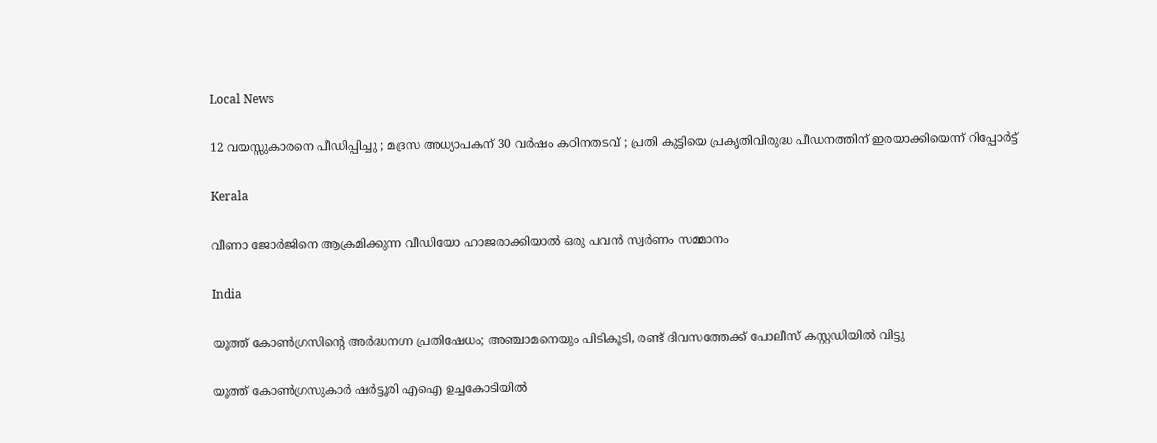Local News

12 വയസ്സുകാരനെ പീഡിപ്പിച്ചു ; മദ്രസ അധ്യാപകന് 30 വർഷം കഠിനതടവ് ; പ്രതി കുട്ടിയെ പ്രകൃതിവിരുദ്ധ പീഡനത്തിന് ഇരയാക്കിയെന്ന് റിപ്പോർട്ട്

Kerala

വീണാ ജോർജിനെ ആക്രമിക്കുന്ന വീഡിയോ ഹാജരാക്കിയാൽ ഒരു പവൻ സ്വർണം സമ്മാനം

India

യൂത്ത് കോൺഗ്രസിന്റെ അർദ്ധനഗ്ന പ്രതിഷേധം; അഞ്ചാമനെയും പിടികൂടി, രണ്ട് ദിവസത്തേക്ക് പോലീസ് കസ്റ്റഡിയിൽ വിട്ടു

യൂത്ത് കോണ്‍ഗ്രസുകാര്‍ ഷര്‍ട്ടൂരി എഐ ഉച്ചകോടിയില്‍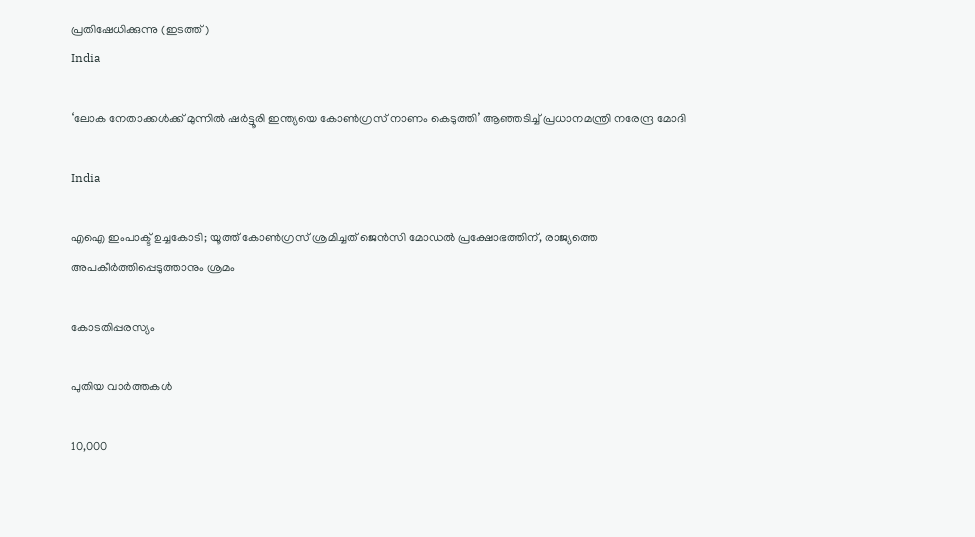പ്രതിഷേധിക്കുന്നു (ഇടത്ത്)
India

‘ലോക നേതാക്കള്‍ക്ക് മുന്നിൽ ഷര്‍ട്ടൂരി ഇന്ത്യയെ കോണ്‍ഗ്രസ് നാണം കെടുത്തി’ ആഞ്ഞടിച്ച് പ്രധാനമന്ത്രി നരേന്ദ്ര മോദി

India

എഐ ഇംപാക്ട് ഉച്ചകോടി; യൂത്ത് കോൺഗ്രസ് ശ്രമിച്ചത് ജെൻസി മോഡൽ പ്രക്ഷോഭത്തിന്, രാജ്യത്തെ അപകീർത്തിപ്പെടുത്താനും ശ്രമം

കോടതിപ്പരസ്യം

പുതിയ വാര്‍ത്തകള്‍

10,000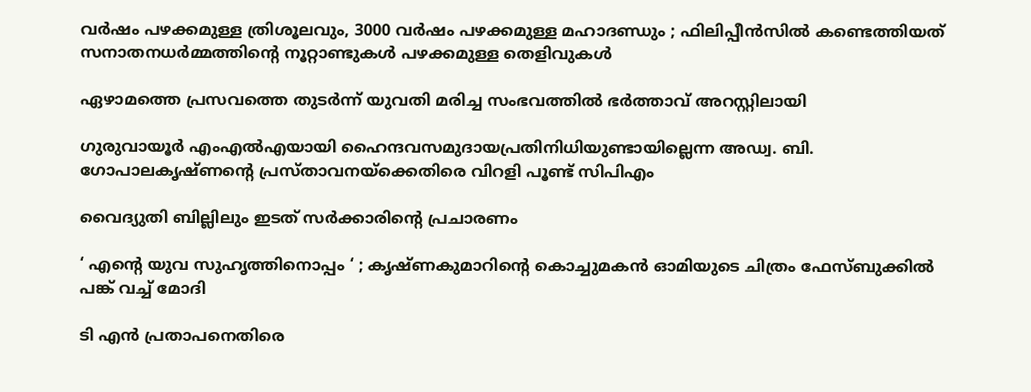വർഷം പഴക്കമുള്ള ത്രിശൂലവും, 3000 വർഷം പഴക്കമുള്ള മഹാദണ്ഡും ; ഫിലിപ്പീൻസിൽ കണ്ടെത്തിയത് സനാതനധർമ്മത്തിന്റെ നൂറ്റാണ്ടുകൾ പഴക്കമുള്ള തെളിവുകൾ

ഏഴാമത്തെ പ്രസവത്തെ തുടര്‍ന്ന് യുവതി മരിച്ച സംഭവത്തില്‍ ഭര്‍ത്താവ് അറസ്റ്റിലായി

ഗുരുവായൂര്‍ എംഎല്‍എയായി ഹൈന്ദവസമുദായപ്രതിനിധിയുണ്ടായില്ലെന്ന അഡ്വ. ബി. ഗോപാലകൃഷ്ണന്റെ പ്രസ്താവനയ്‌ക്കെതിരെ വിറളി പൂണ്ട് സിപിഎം

വൈദ്യുതി ബില്ലിലും ഇടത് സര്‍ക്കാരിന്റെ പ്രചാരണം

‘ എന്റെ യുവ സുഹൃത്തിനൊപ്പം ‘ ; കൃഷ്ണകുമാറിന്റെ കൊച്ചുമകൻ ഓമിയുടെ ചിത്രം ഫേസ്ബുക്കിൽ പങ്ക് വച്ച് മോദി

ടി എന്‍ പ്രതാപനെതിരെ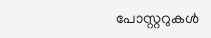പോസ്റ്ററുകള്‍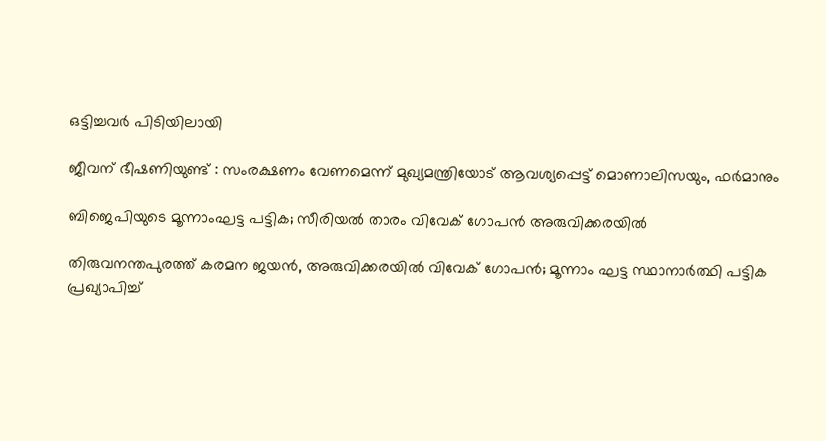ഒട്ടിച്ചവര്‍ പിടിയിലായി

ജീവന് ഭീഷണിയുണ്ട് : സംരക്ഷണം വേണമെന്ന് മുഖ്യമന്ത്രിയോട് ആവശ്യപ്പെട്ട് മൊണാലിസയും, ഫർമാനും

ബിജെപിയുടെ മൂന്നാംഘട്ട പട്ടിക; സീരിയല്‍ താരം വിവേക് ഗോപൻ അരുവിക്കരയില്‍

തിരുവനന്തപുരത്ത് കരമന ജയൻ, അരുവിക്കരയിൽ വിവേക് ഗോപൻ; മൂന്നാം ഘട്ട സ്ഥാനാർത്ഥി പട്ടിക പ്രഖ്യാപിച്ച്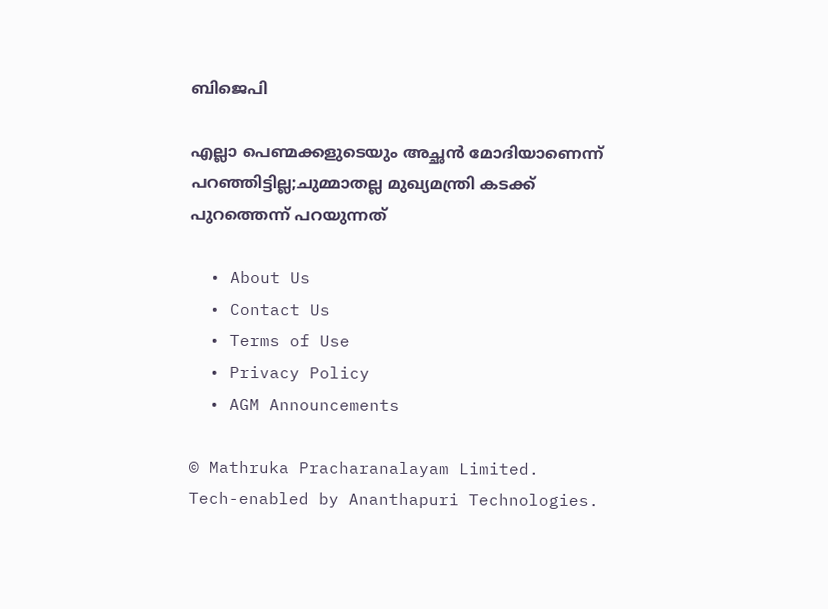ബിജെപി

എല്ലാ പെണ്മക്കളുടെയും അച്ഛൻ മോദിയാണെന്ന് പറഞ്ഞിട്ടില്ല;ചുമ്മാതല്ല മുഖ്യമന്ത്രി കടക്ക് പുറത്തെന്ന് പറയുന്നത്

  • About Us
  • Contact Us
  • Terms of Use
  • Privacy Policy
  • AGM Announcements

© Mathruka Pracharanalayam Limited.
Tech-enabled by Ananthapuri Technologies.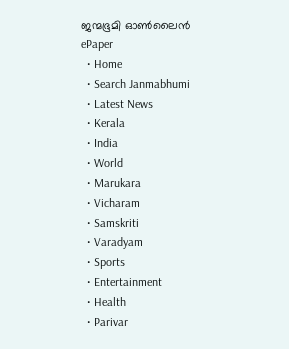ജന്മഭൂമി ഓണ്‍ലൈന്‍
ePaper
  • Home
  • Search Janmabhumi
  • Latest News
  • Kerala
  • India
  • World
  • Marukara
  • Vicharam
  • Samskriti
  • Varadyam
  • Sports
  • Entertainment
  • Health
  • Parivar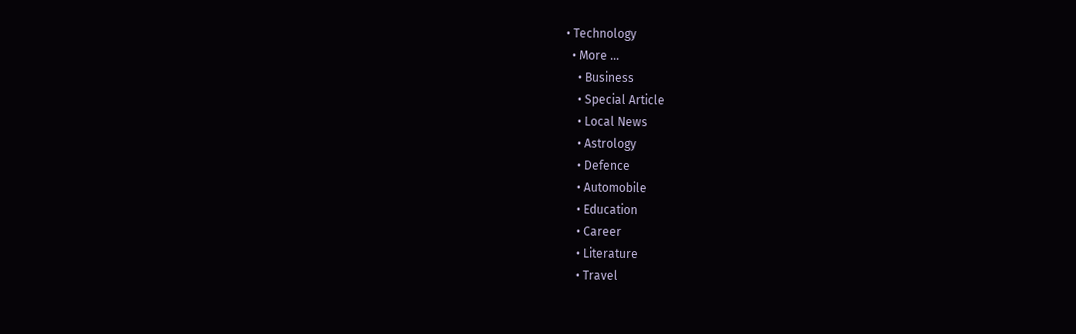• Technology
  • More …
    • Business
    • Special Article
    • Local News
    • Astrology
    • Defence
    • Automobile
    • Education
    • Career
    • Literature
    • Travel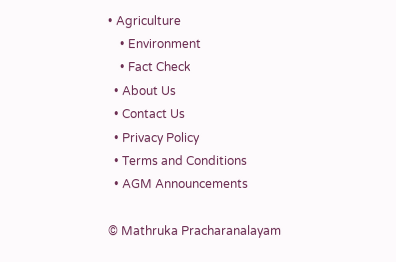• Agriculture
    • Environment
    • Fact Check
  • About Us
  • Contact Us
  • Privacy Policy
  • Terms and Conditions
  • AGM Announcements

© Mathruka Pracharanalayam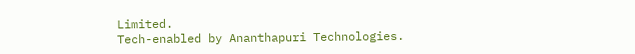Limited.
Tech-enabled by Ananthapuri Technologies.